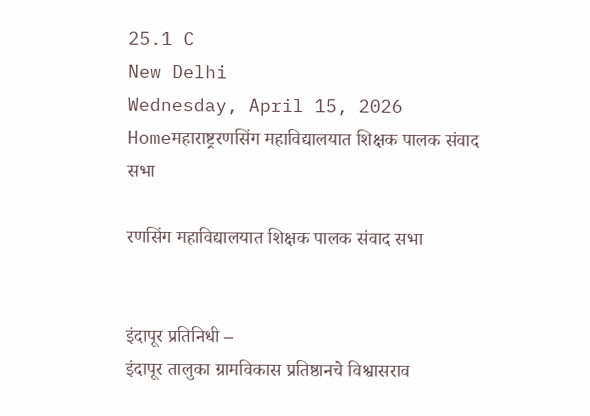25.1 C
New Delhi
Wednesday, April 15, 2026
Homeमहाराष्ट्ररणसिंग महाविद्यालयात शिक्षक पालक संवाद सभा

रणसिंग महाविद्यालयात शिक्षक पालक संवाद सभा


इंदापूर प्रतिनिधी –
इंदापूर तालुका ग्रामविकास प्रतिष्ठानचे विश्वासराव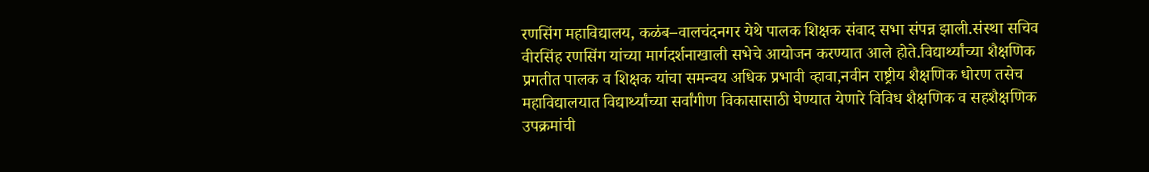रणसिंग महाविद्यालय, कळंब–वालचंदनगर येथे पालक शिक्षक संवाद सभा संपन्न झाली.संस्था सचिव वीरसिंह रणसिंग यांच्या मार्गदर्शनाखाली सभेचे आयोजन करण्यात आले होते.विद्यार्थ्यांच्या शैक्षणिक प्रगतीत पालक व शिक्षक यांचा समन्वय अधिक प्रभावी व्हावा,नवीन राष्ट्रीय शैक्षणिक धोरण तसेच महाविद्यालयात विद्यार्थ्यांच्या सर्वांगीण विकासासाठी घेण्यात येणारे विविध शैक्षणिक व सहशैक्षणिक उपक्रमांची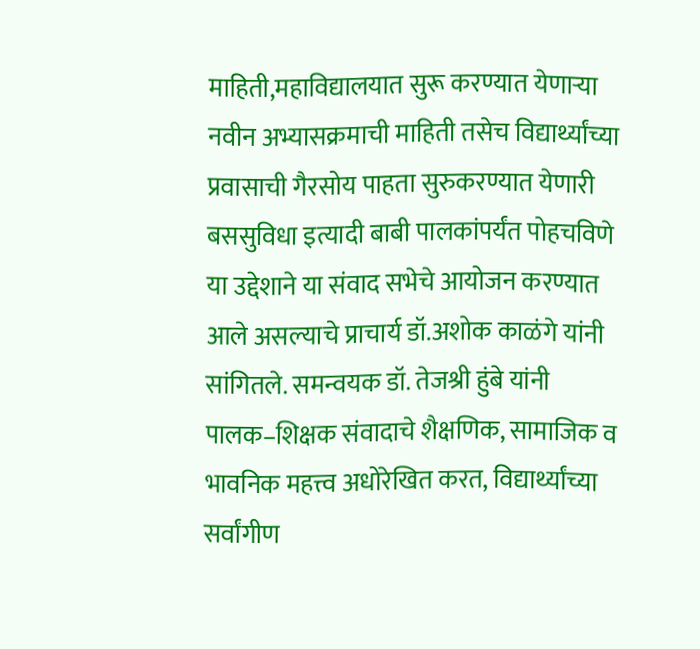माहिती,महाविद्यालयात सुरू करण्यात येणाऱ्या नवीन अभ्यासक्रमाची माहिती तसेच विद्यार्थ्यांच्या प्रवासाची गैरसोय पाहता सुरुकरण्यात येणारी बससुविधा इत्यादी बाबी पालकांपर्यंत पोहचविणे या उद्देशाने या संवाद सभेचे आयोजन करण्यात आले असल्याचे प्राचार्य डॉ.अशोक काळंगे यांनी सांगितले. समन्वयक डॉ. तेजश्री हुंबे यांनी पालक–शिक्षक संवादाचे शैक्षणिक, सामाजिक व भावनिक महत्त्व अधोरेखित करत, विद्यार्थ्यांच्या सर्वांगीण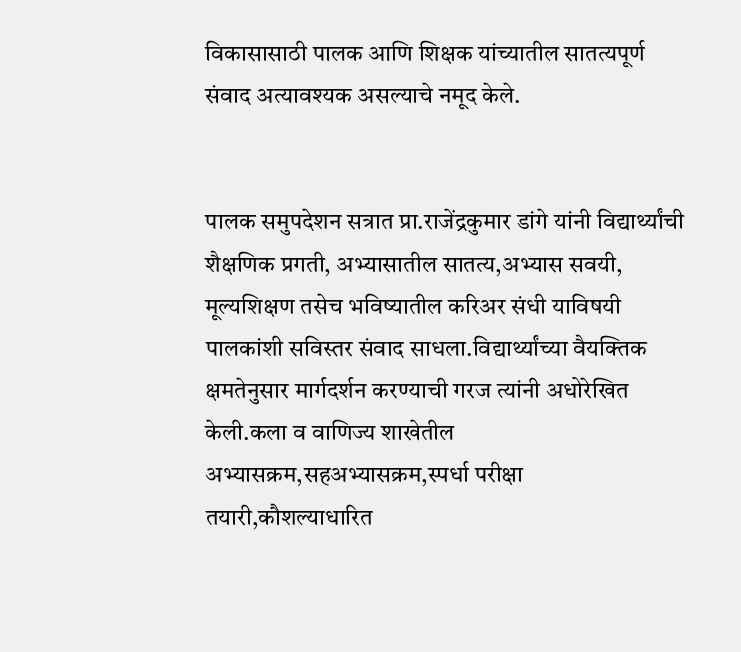विकासासाठी पालक आणि शिक्षक यांच्यातील सातत्यपूर्ण संवाद अत्यावश्यक असल्याचे नमूद केले.


पालक समुपदेशन सत्रात प्रा.राजेंद्रकुमार डांगे यांनी विद्यार्थ्यांची शैक्षणिक प्रगती, अभ्यासातील सातत्य,अभ्यास सवयी, मूल्यशिक्षण तसेच भविष्यातील करिअर संधी याविषयी पालकांशी सविस्तर संवाद साधला.विद्यार्थ्यांच्या वैयक्तिक क्षमतेनुसार मार्गदर्शन करण्याची गरज त्यांनी अधोरेखित केली.कला व वाणिज्य शाखेतील अभ्यासक्रम,सहअभ्यासक्रम,स्पर्धा परीक्षा तयारी,कौशल्याधारित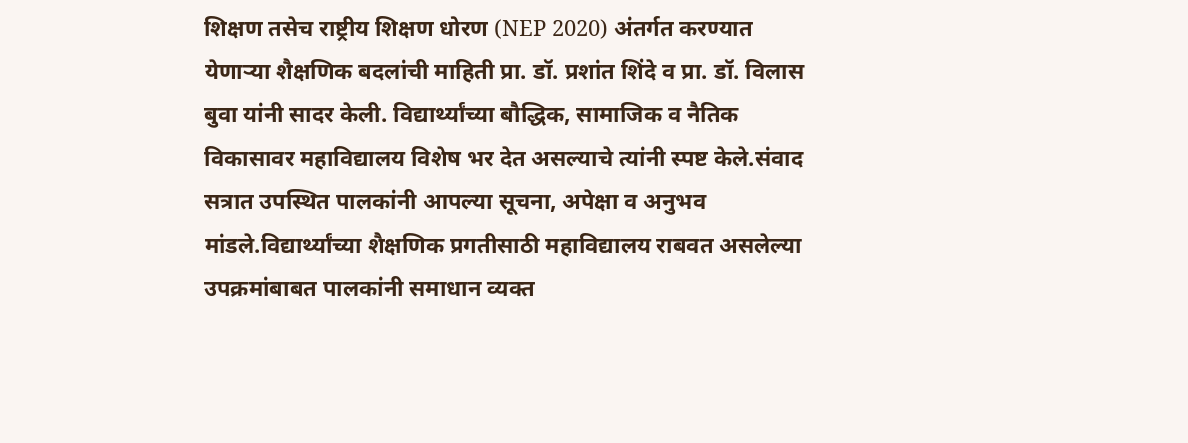शिक्षण तसेच राष्ट्रीय शिक्षण धोरण (NEP 2020) अंतर्गत करण्यात येणाऱ्या शैक्षणिक बदलांची माहिती प्रा. डॉ. प्रशांत शिंदे व प्रा. डॉ. विलास बुवा यांनी सादर केली. विद्यार्थ्यांच्या बौद्धिक, सामाजिक व नैतिक विकासावर महाविद्यालय विशेष भर देत असल्याचे त्यांनी स्पष्ट केले.संवाद सत्रात उपस्थित पालकांनी आपल्या सूचना, अपेक्षा व अनुभव मांडले.विद्यार्थ्यांच्या शैक्षणिक प्रगतीसाठी महाविद्यालय राबवत असलेल्या उपक्रमांबाबत पालकांनी समाधान व्यक्त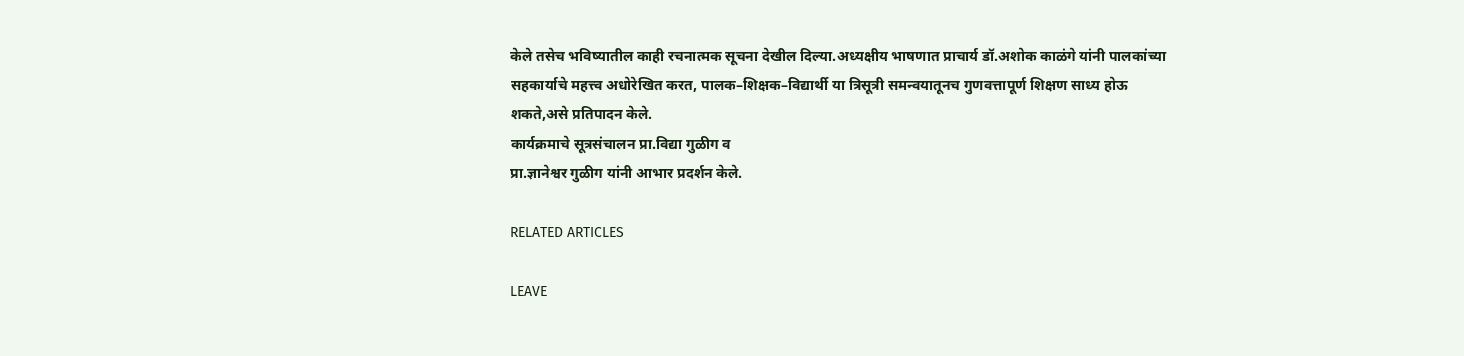केले तसेच भविष्यातील काही रचनात्मक सूचना देखील दिल्या.अध्यक्षीय भाषणात प्राचार्य डॉ.अशोक काळंगे यांनी पालकांच्या सहकार्याचे महत्त्व अधोरेखित करत, पालक–शिक्षक–विद्यार्थी या त्रिसूत्री समन्वयातूनच गुणवत्तापूर्ण शिक्षण साध्य होऊ शकते,असे प्रतिपादन केले.
कार्यक्रमाचे सूत्रसंचालन प्रा.विद्या गुळीग व
प्रा.ज्ञानेश्वर गुळीग यांनी आभार प्रदर्शन केले.

RELATED ARTICLES

LEAVE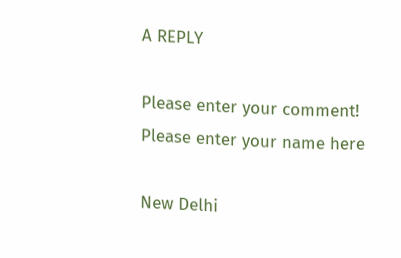A REPLY

Please enter your comment!
Please enter your name here

New Delhi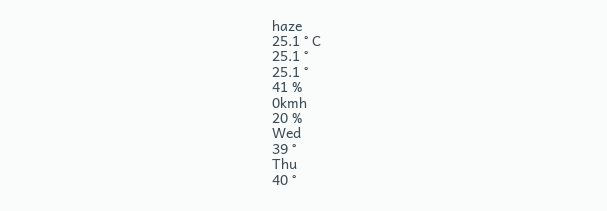haze
25.1 ° C
25.1 °
25.1 °
41 %
0kmh
20 %
Wed
39 °
Thu
40 °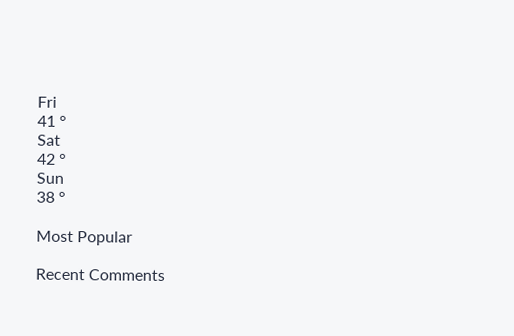Fri
41 °
Sat
42 °
Sun
38 °

Most Popular

Recent Comments